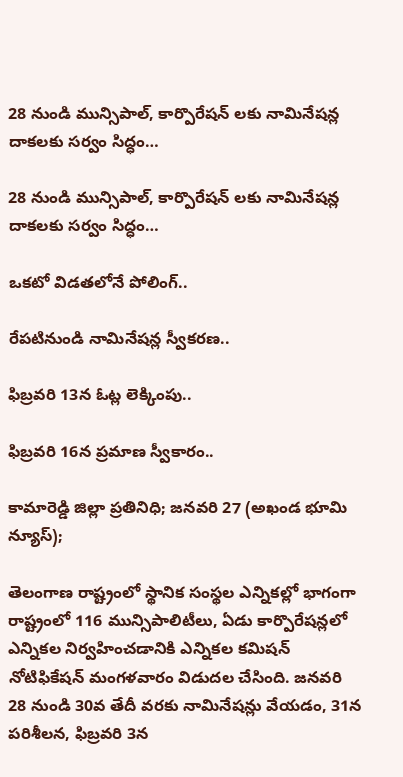28 నుండి మున్సిపాల్, కార్పొరేషన్ లకు నామినేషన్ల దాకలకు సర్వం సిద్ధం…

28 నుండి మున్సిపాల్, కార్పొరేషన్ లకు నామినేషన్ల దాకలకు సర్వం సిద్ధం…

ఒకటో విడతలోనే పోలింగ్..

రేపటినుండి నామినేషన్ల స్వీకరణ..

ఫిబ్రవరి 13న ఓట్ల లెక్కింపు..

ఫిబ్రవరి 16న ప్రమాణ స్వీకారం..

కామారెడ్డి జిల్లా ప్రతినిధి; జనవరి 27 (అఖండ భూమి న్యూస్);

తెలంగాణ రాష్ట్రంలో స్థానిక సంస్థల ఎన్నికల్లో భాగంగా రాష్ట్రంలో 116 మున్సిపాలిటీలు, ఏడు కార్పొరేషన్లలో ఎన్నికల నిర్వహించడానికి ఎన్నికల కమిషన్ నోటిఫికేషన్ మంగళవారం విడుదల చేసింది. జనవరి 28 నుండి 30వ తేదీ వరకు నామినేషన్లు వేయడం, 31న పరిశీలన, ఫిబ్రవరి 3న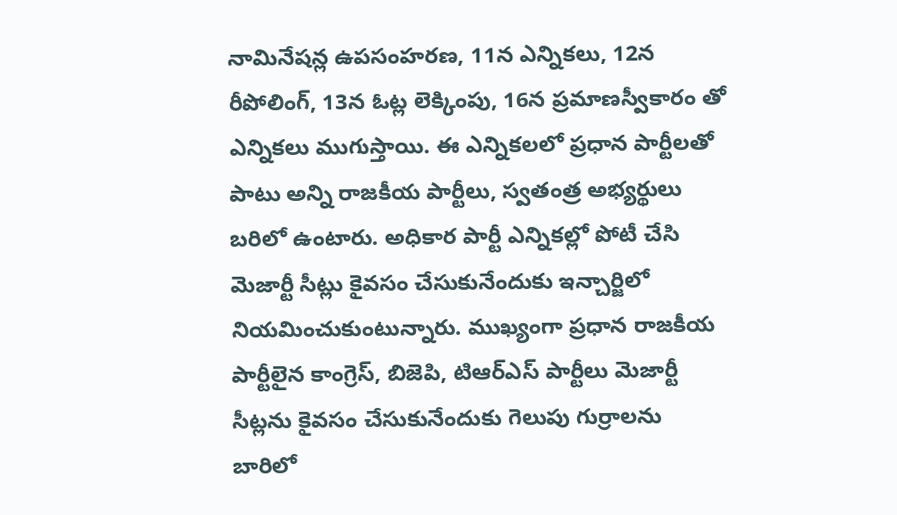నామినేషన్ల ఉపసంహరణ, 11న ఎన్నికలు, 12న రీపోలింగ్, 13న ఓట్ల లెక్కింపు, 16న ప్రమాణస్వీకారం తో ఎన్నికలు ముగుస్తాయి. ఈ ఎన్నికలలో ప్రధాన పార్టీలతో పాటు అన్ని రాజకీయ పార్టీలు, స్వతంత్ర అభ్యర్థులు బరిలో ఉంటారు. అధికార పార్టీ ఎన్నికల్లో పోటీ చేసి మెజార్టీ సీట్లు కైవసం చేసుకునేందుకు ఇన్చార్జిలో నియమించుకుంటున్నారు. ముఖ్యంగా ప్రధాన రాజకీయ పార్టీలైన కాంగ్రెస్, బిజెపి, టిఆర్ఎస్ పార్టీలు మెజార్టీ సీట్లను కైవసం చేసుకునేందుకు గెలుపు గుర్రాలను బారిలో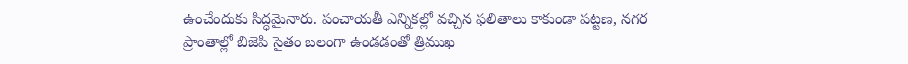ఉంచేందుకు సిద్ధమైనారు. పంచాయతీ ఎన్నికల్లో వచ్చిన ఫలితాలు కాకుండా పట్టణ, నగర ప్రాంతాల్లో బిజెపి సైతం బలంగా ఉండడంతో త్రిముఖ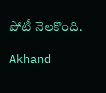పోటీ నెలకొంది.

Akhand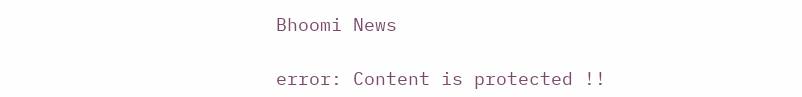Bhoomi News

error: Content is protected !!